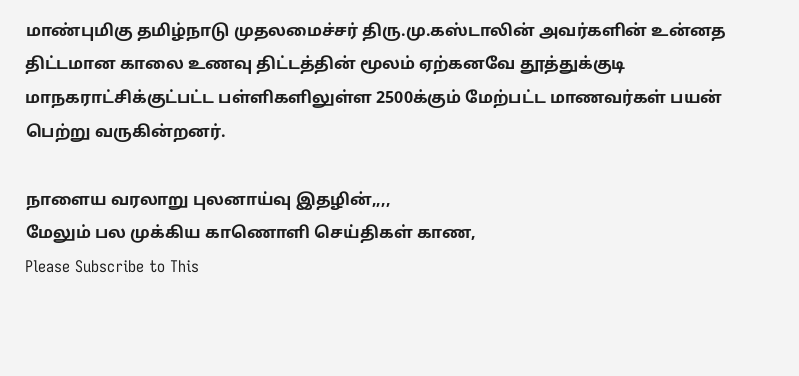மாண்புமிகு தமிழ்நாடு முதலமைச்சர் திரு.மு.கஸ்டாலின் அவர்களின் உன்னத திட்டமான காலை உணவு திட்டத்தின் மூலம் ஏற்கனவே தூத்துக்குடி மாநகராட்சிக்குட்பட்ட பள்ளிகளிலுள்ள 2500க்கும் மேற்பட்ட மாணவர்கள் பயன் பெற்று வருகின்றனர்.

நாளைய வரலாறு புலனாய்வு இதழின்,,,,
மேலும் பல முக்கிய காணொளி செய்திகள் காண,
Please Subscribe to This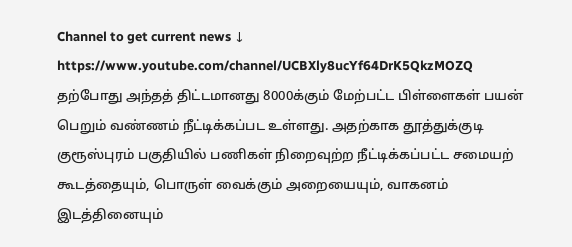Channel to get current news ↓
https://www.youtube.com/channel/UCBXly8ucYf64DrK5QkzMOZQ
தற்போது அந்தத் திட்டமானது 8000க்கும் மேற்பட்ட பிள்ளைகள் பயன் பெறும் வண்ணம் நீட்டிக்கப்பட உள்ளது. அதற்காக தூத்துக்குடி குரூஸ்புரம் பகுதியில் பணிகள் நிறைவுற்ற நீட்டிக்கப்பட்ட சமையற் கூடத்தையும், பொருள் வைக்கும் அறையையும், வாகனம் இடத்தினையும்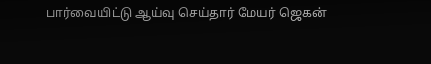பார்வையிட்டு ஆய்வு செய்தார் மேயர் ஜெகன்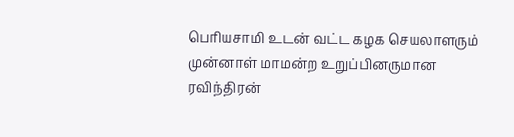பெரியசாமி உடன் வட்ட கழக செயலாளரும் முன்னாள் மாமன்ற உறுப்பினருமான ரவிந்திரன்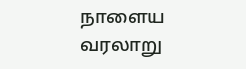நாளைய வரலாறு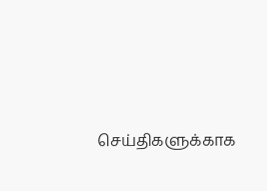செய்திகளுக்காக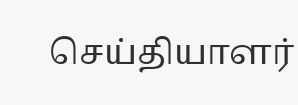செய்தியாளர்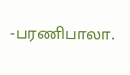-பரணிபாலா.